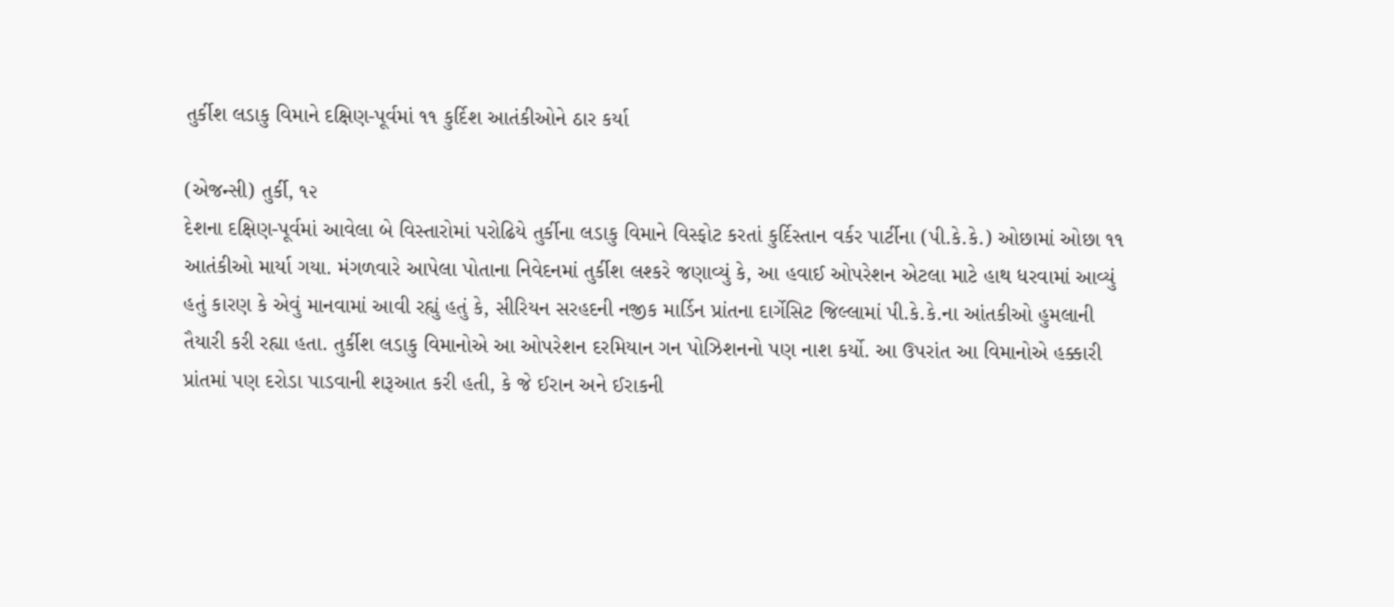તુર્કીશ લડાકુ વિમાને દક્ષિણ-પૂર્વમાં ૧૧ કુર્દિશ આતંકીઓને ઠાર કર્યા

(એજન્સી) તુર્કી, ૧૨
દેશના દક્ષિણ-પૂર્વમાં આવેલા બે વિસ્તારોમાં પરોઢિયે તુર્કીના લડાકુ વિમાને વિસ્ફોટ કરતાં કુર્દિસ્તાન વર્કર પાર્ટીના (પી.કે.કે.) ઓછામાં ઓછા ૧૧ આતંકીઓ માર્યા ગયા. મંગળવારે આપેલા પોતાના નિવેદનમાં તુર્કીશ લશ્કરે જણાવ્યું કે, આ હવાઈ ઓપરેશન એટલા માટે હાથ ધરવામાં આવ્યું હતું કારણ કે એવું માનવામાં આવી રહ્યું હતું કે, સીરિયન સરહદની નજીક માર્ડિન પ્રાંતના દાર્ગેસિટ જિલ્લામાં પી.કે.કે.ના આંતકીઓ હુમલાની તૈયારી કરી રહ્યા હતા. તુર્કીશ લડાકુ વિમાનોએ આ ઓપરેશન દરમિયાન ગન પોઝિશનનો પણ નાશ કર્યો. આ ઉપરાંત આ વિમાનોએ હક્કારી પ્રાંતમાં પણ દરોડા પાડવાની શરૂઆત કરી હતી, કે જે ઈરાન અને ઈરાકની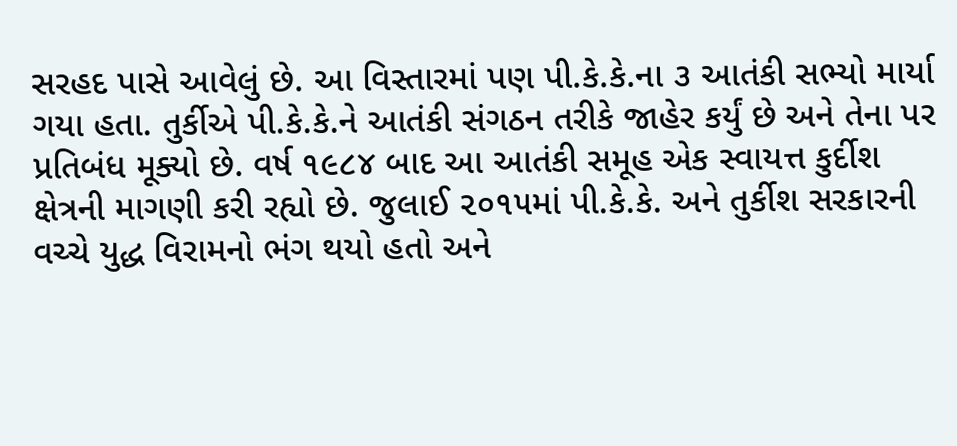સરહદ પાસે આવેલું છે. આ વિસ્તારમાં પણ પી.કે.કે.ના ૩ આતંકી સભ્યો માર્યા ગયા હતા. તુર્કીએ પી.કે.કે.ને આતંકી સંગઠન તરીકે જાહેર કર્યું છે અને તેના પર પ્રતિબંધ મૂક્યો છે. વર્ષ ૧૯૮૪ બાદ આ આતંકી સમૂહ એક સ્વાયત્ત કુર્દીશ ક્ષેત્રની માગણી કરી રહ્યો છે. જુલાઈ ૨૦૧૫માં પી.કે.કે. અને તુર્કીશ સરકારની વચ્ચે યુદ્ધ વિરામનો ભંગ થયો હતો અને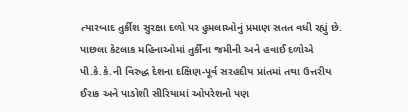ત્યારબાદ તુર્કીશ સુરક્ષા દળો પર હુમલાઓનું પ્રમાણ સતત વધી રહ્યું છે. પાછલા કેટલાક મહિનાઓમાં તુર્કીના જમીની અને હવાઈ દળોએ પી.કે.કે.ની વિરુદ્ધ દેશના દક્ષિણ-પૂર્વ સરહદીય પ્રાંતમાં તથા ઉત્તરીય ઈરાક અને પાડોશી સીરિયામાં ઓપરેશનો પણ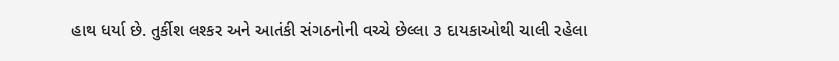હાથ ધર્યા છે. તુર્કીશ લશ્કર અને આતંકી સંગઠનોની વચ્ચે છેલ્લા ૩ દાયકાઓથી ચાલી રહેલા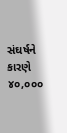સંઘર્ષને કારણે ૪૦,૦૦૦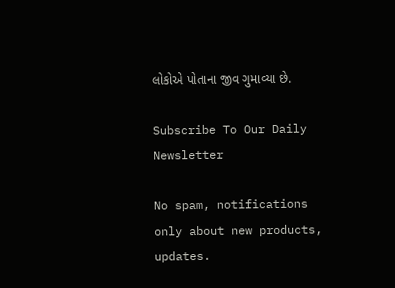લોકોએ પોતાના જીવ ગુમાવ્યા છે.

Subscribe To Our Daily Newsletter

No spam, notifications only about new products, updates.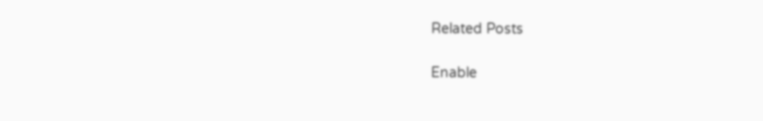Related Posts

Enable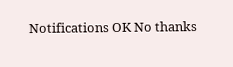Notifications OK No thanks